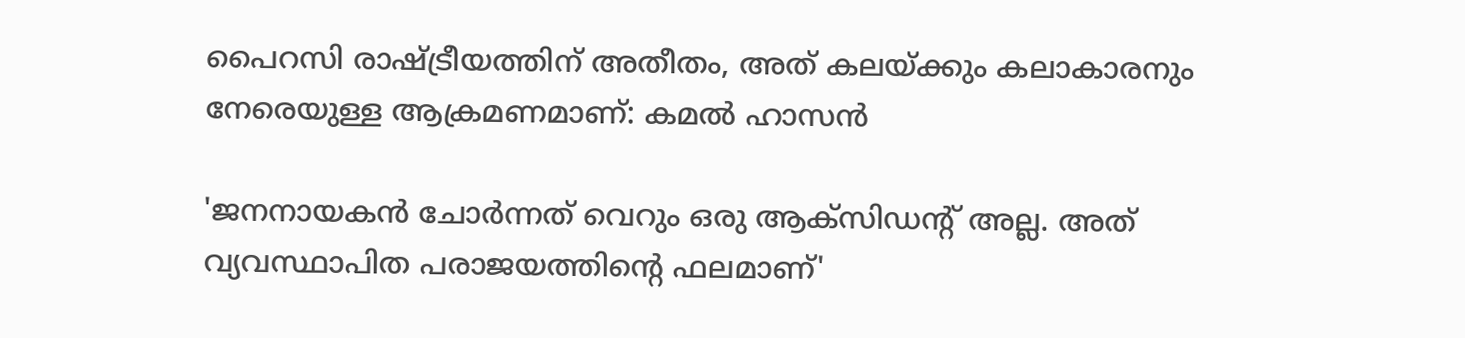പൈറസി രാഷ്ട്രീയത്തിന് അതീതം, അത് കലയ്ക്കും കലാകാരനും നേരെയുള്ള ആക്രമണമാണ്: കമൽ ഹാസൻ

'ജനനായകൻ ചോർന്നത് വെറും ഒരു ആക്സിഡന്റ് അല്ല. അത് വ്യവസ്ഥാപിത പരാജയത്തിന്റെ ഫലമാണ്'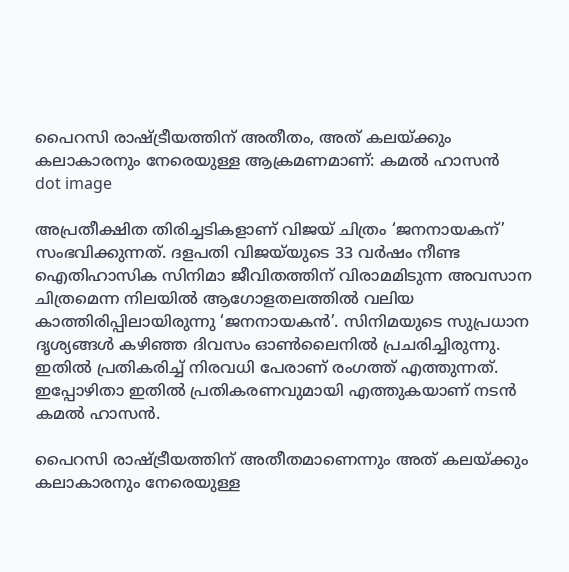പൈറസി രാഷ്ട്രീയത്തിന് അതീതം, അത് കലയ്ക്കും കലാകാരനും നേരെയുള്ള ആക്രമണമാണ്: കമൽ ഹാസൻ
dot image

അപ്രതീക്ഷിത തിരിച്ചടികളാണ് വിജയ് ചിത്രം ‘ജനനായകന്’ സംഭവിക്കുന്നത്. ദളപതി വിജയ്‌യുടെ 33 വർഷം നീണ്ട ഐതിഹാസിക സിനിമാ ജീവിതത്തിന് വിരാമമിടുന്ന അവസാന ചിത്രമെന്ന നിലയിൽ ആഗോളതലത്തിൽ വലിയ കാത്തിരിപ്പിലായിരുന്നു ‘ജനനായകൻ’. സിനിമയുടെ സുപ്രധാന ദൃശ്യങ്ങൾ കഴിഞ്ഞ ദിവസം ഓൺലൈനിൽ പ്രചരിച്ചിരുന്നു. ഇതിൽ പ്രതികരിച്ച് നിരവധി പേരാണ് രംഗത്ത് എത്തുന്നത്. ഇപ്പോഴിതാ ഇതിൽ പ്രതികരണവുമായി എത്തുകയാണ് നടൻ കമൽ ഹാസൻ.

പൈറസി രാഷ്ട്രീയത്തിന് അതീതമാണെന്നും അത് കലയ്ക്കും കലാകാരനും നേരെയുള്ള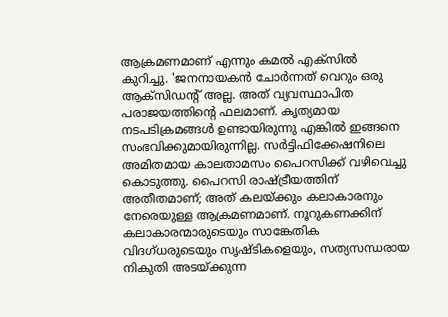ആക്രമണമാണ് എന്നും കമൽ എക്സിൽ കുറിച്ചു. 'ജനനായകൻ ചോർന്നത് വെറും ഒരു ആക്സിഡന്റ് അല്ല. അത് വ്യവസ്ഥാപിത പരാജയത്തിന്റെ ഫലമാണ്. കൃത്യമായ നടപടിക്രമങ്ങൾ ഉണ്ടായിരുന്നു എങ്കിൽ ഇങ്ങനെ സംഭവിക്കുമായിരുന്നില്ല. സർട്ടിഫിക്കേഷനിലെ അമിതമായ കാലതാമസം പൈറസിക്ക് വഴിവെച്ചു കൊടുത്തു. പൈറസി രാഷ്ട്രീയത്തിന് അതീതമാണ്; അത് കലയ്ക്കും കലാകാരനും നേരെയുള്ള ആക്രമണമാണ്. നൂറുകണക്കിന് കലാകാരന്മാരുടെയും സാങ്കേതിക വിദഗ്ധരുടെയും സൃഷ്ടികളെയും, സത്യസന്ധരായ നികുതി അടയ്ക്കുന്ന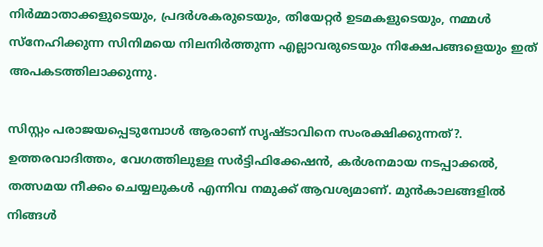നിർമ്മാതാക്കളുടെയും, പ്രദർശകരുടെയും, തിയേറ്റർ ഉടമകളുടെയും, നമ്മൾ സ്നേഹിക്കുന്ന സിനിമയെ നിലനിർത്തുന്ന എല്ലാവരുടെയും നിക്ഷേപങ്ങളെയും ഇത് അപകടത്തിലാക്കുന്നു.

സിസ്റ്റം പരാജയപ്പെടുമ്പോൾ ആരാണ് സൃഷ്ടാവിനെ സംരക്ഷിക്കുന്നത്?. ഉത്തരവാദിത്തം, വേഗത്തിലുള്ള സർട്ടിഫിക്കേഷൻ, കർശനമായ നടപ്പാക്കൽ, തത്സമയ നീക്കം ചെയ്യലുകൾ എന്നിവ നമുക്ക് ആവശ്യമാണ്. മുൻകാലങ്ങളിൽ നിങ്ങൾ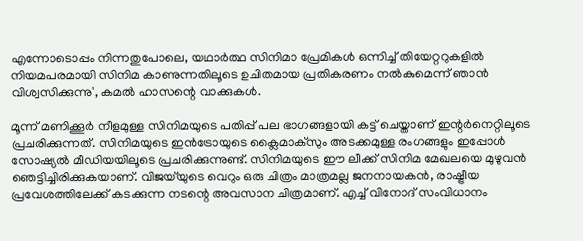എന്നോടൊപ്പം നിന്നതുപോലെ, യഥാർത്ഥ സിനിമാ പ്രേമികൾ ഒന്നിച്ച് തിയേറ്ററുകളിൽ നിയമപരമായി സിനിമ കാണുന്നതിലൂടെ ഉചിതമായ പ്രതികരണം നൽകുമെന്ന് ഞാൻ വിശ്വസിക്കുന്നു', കമൽ ഹാസന്റെ വാക്കുകൾ.

മൂന്ന് മണിക്കൂർ നീളമുള്ള സിനിമയുടെ പതിപ്പ് പല ഭാഗങ്ങളായി കട്ട് ചെയ്താണ് ഇന്റർനെറ്റിലൂടെ പ്രചരിക്കുന്നത്. സിനിമയുടെ ഇൻട്രോയുടെ ക്ലൈമാക്‌സും അടക്കമുള്ള രംഗങ്ങളും ഇപ്പോൾ സോഷ്യൽ മീഡിയയിലൂടെ പ്രചരിക്കുന്നുണ്ട്. സിനിമയുടെ ഈ ലീക്ക് സിനിമ മേഖലയെ മുഴുവൻ ഞെട്ടിച്ചിരിക്കുകയാണ്. വിജയ്‌യുടെ വെറും ഒരു ചിത്രം മാത്രമല്ല ജനനായകൻ, രാഷ്ട്രീയ പ്രവേശത്തിലേക്ക് കടക്കുന്ന നടന്റെ അവസാന ചിത്രമാണ്. എച്ച് വിനോദ് സംവിധാനം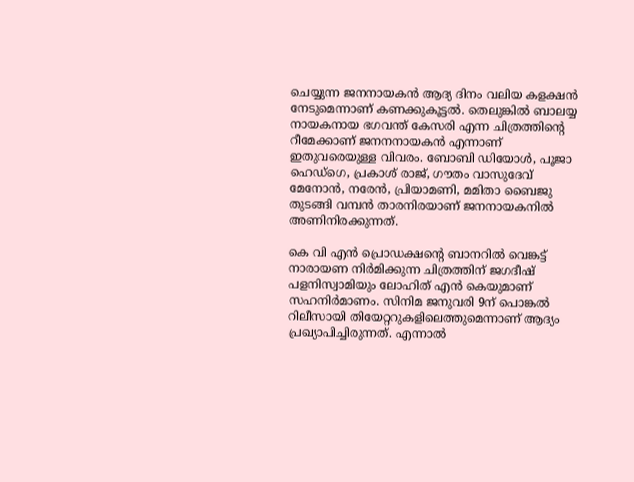ചെയ്യുന്ന ജനനായകൻ ആദ്യ ദിനം വലിയ കളക്ഷൻ നേടുമെന്നാണ് കണക്കുകൂട്ടൽ. തെലുങ്കിൽ ബാലയ്യ നായകനായ ഭഗവന്ത് കേസരി എന്ന ചിത്രത്തിന്റെ റീമേക്കാണ് ജനനനായകൻ എന്നാണ് ഇതുവരെയുള്ള വിവരം. ബോബി ഡിയോൾ, പൂജാ ഹെഡ്ഗെ, പ്രകാശ് രാജ്, ഗൗതം വാസുദേവ് മേനോൻ, നരേൻ, പ്രിയാമണി, മമിതാ ബൈജു തുടങ്ങി വമ്പൻ താരനിരയാണ് ജനനായകനിൽ അണിനിരക്കുന്നത്.

കെ വി എൻ പ്രൊഡക്ഷന്റെ ബാനറിൽ വെങ്കട്ട് നാരായണ നിർമിക്കുന്ന ചിത്രത്തിന് ജഗദീഷ് പളനിസ്വാമിയും ലോഹിത് എൻ കെയുമാണ് സഹനിർമാണം. സിനിമ ജനുവരി 9ന് പൊങ്കൽ റിലീസായി തിയേറ്ററുകളിലെത്തുമെന്നാണ് ആദ്യം പ്രഖ്യാപിച്ചിരുന്നത്. എന്നാൽ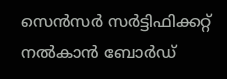സെൻസർ സർട്ടിഫിക്കറ്റ് നൽകാൻ ബോർഡ്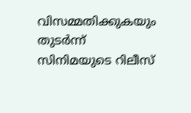വിസമ്മതിക്കുകയും തുടർന്ന് സിനിമയുടെ റിലീസ്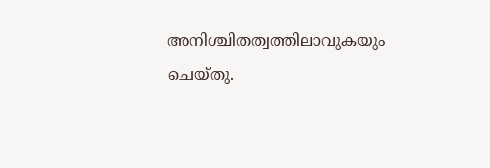അനിശ്ചിതത്വത്തിലാവുകയും ചെയ്തു.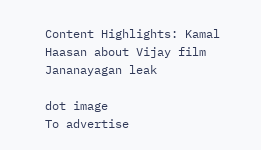Content Highlights: Kamal Haasan about Vijay film Jananayagan leak

dot image
To advertise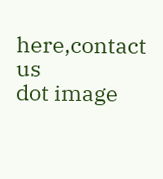here,contact us
dot image